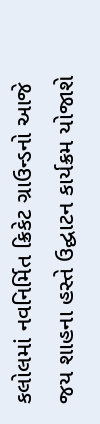કલોલમાં નવનિર્મિત ક્રિકેટ ગ્રાઉન્ડનો આજે જય શાહના હસ્તે ઉદ્ઘાટન કાર્યક્રમ યોજાશે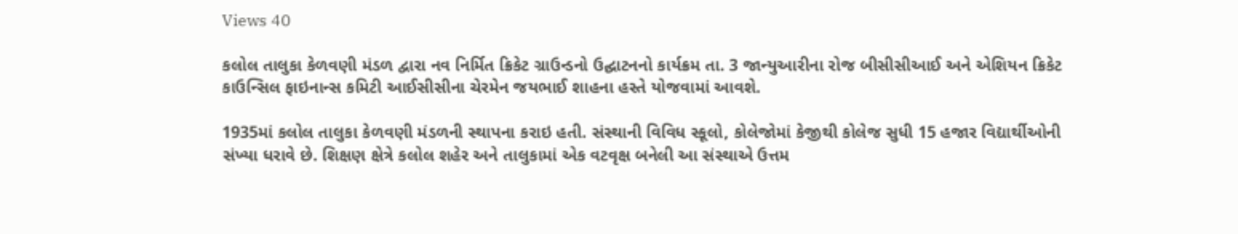Views 40

કલોલ તાલુકા કેળવણી મંડળ દ્વારા નવ નિર્મિત ક્રિકેટ ગ્રાઉન્ડનો ઉદ્ઘાટનનો કાર્યક્રમ તા. 3 જાન્યુઆરીના રોજ બીસીસીઆઈ અને એશિયન ક્રિકેટ કાઉન્સિલ ફાઇનાન્સ કમિટી આઈસીસીના ચેરમેન જયભાઈ શાહના હસ્તે યોજવામાં આવશે.

1935માં કલોલ તાલુકા કેળવણી મંડળની સ્થાપના કરાઇ હતી. સંસ્થાની વિવિધ સ્કૂલો, કોલેજોમાં કેજીથી કોલેજ સુધી 15 હજાર વિદ્યાર્થીઓની સંખ્યા ધરાવે છે. શિક્ષણ ક્ષેત્રે કલોલ શહેર અને તાલુકામાં એક વટવૃક્ષ બનેલી આ સંસ્થાએ ઉત્તમ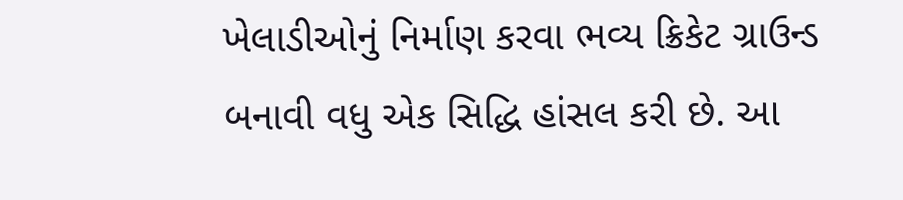ખેલાડીઓનું નિર્માણ કરવા ભવ્ય ક્રિકેટ ગ્રાઉન્ડ બનાવી વધુ એક સિદ્ધિ હાંસલ કરી છે. આ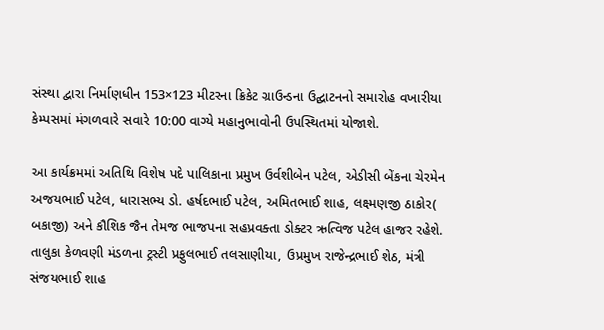સંસ્થા દ્વારા નિર્માણધીન 153×123 મીટરના ક્રિકેટ ગ્રાઉન્ડના ઉદ્ઘાટનનો સમારોહ વખારીયા કેમ્પસમાં મંગળવારે સવારે 10:00 વાગ્યે મહાનુભાવોની ઉપસ્થિતમાં યોજાશે.

આ કાર્યક્રમમાં અતિથિ વિશેષ પદે પાલિકાના પ્રમુખ ઉર્વશીબેન પટેલ, એડીસી બેંકના ચેરમેન અજયભાઈ પટેલ, ધારાસભ્ય ડો. હર્ષદભાઈ પટેલ, અમિતભાઈ શાહ, લક્ષ્મણજી ઠાકોર( બકાજી) અને કૌશિક જૈન તેમજ ભાજપના સહપ્રવક્તા ડોક્ટર ઋત્વિજ પટેલ હાજર રહેશે. તાલુકા કેળવણી મંડળના ટ્રસ્ટી પ્રફુલભાઈ તલસાણીયા, ઉપ્રમુખ રાજેન્દ્રભાઈ શેઠ, મંત્રી સંજયભાઈ શાહ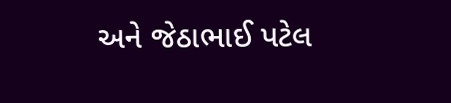અને જેઠાભાઈ પટેલ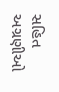સહિત અગ્રણીઓ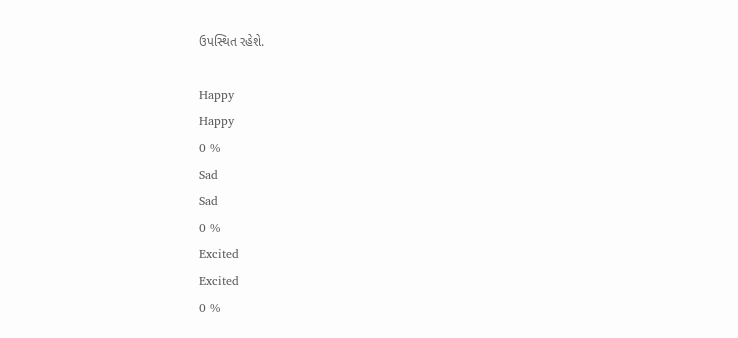ઉપસ્થિત રહેશે.

Happy
Happy
0 %
Sad
Sad
0 %
Excited
Excited
0 %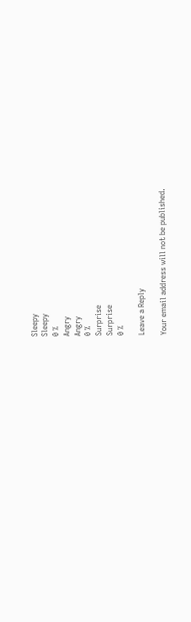Sleepy
Sleepy
0 %
Angry
Angry
0 %
Surprise
Surprise
0 %

Leave a Reply

Your email address will not be published.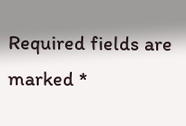Required fields are marked *